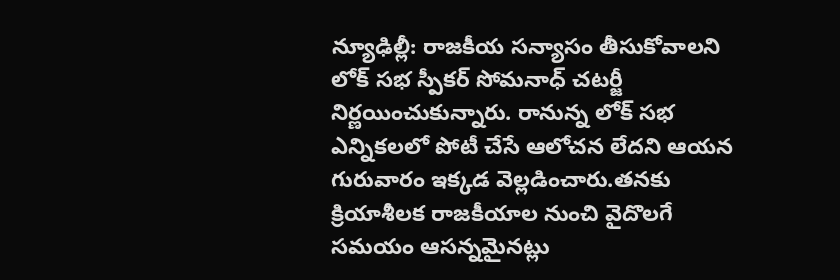న్యూఢిల్లీ: రాజకీయ సన్యాసం తీసుకోవాలని లోక్ సభ స్పీకర్ సోమనాధ్ చటర్జీ నిర్ణయించుకున్నారు. రానున్న లోక్ సభ ఎన్నికలలో పోటీ చేసే ఆలోచన లేదని ఆయన గురువారం ఇక్కడ వెల్లడించారు.తనకు క్రియాశీలక రాజకీయాల నుంచి వైదొలగే సమయం ఆసన్నమైనట్లు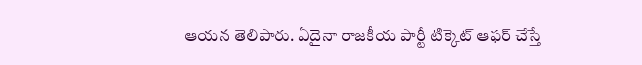ఆయన తెలిపారు. ఏదైనా రాజకీయ పార్టీ టిక్కెట్ ఆఫర్ చేస్తే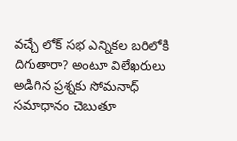వచ్చే లోక్ సభ ఎన్నికల బరిలోకి దిగుతారా? అంటూ విలేఖరులు అడిగిన ప్రశ్నకు సోమనాధ్ సమాధానం చెబుతూ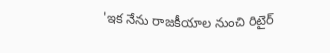'ఇక నేను రాజకీయాల నుంచి రిటైర్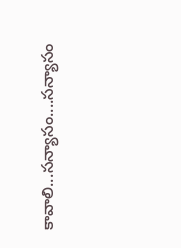కావాలి...సన్యాసం....సన్యాసం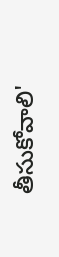తీసుకోవాలి'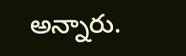అన్నారు.